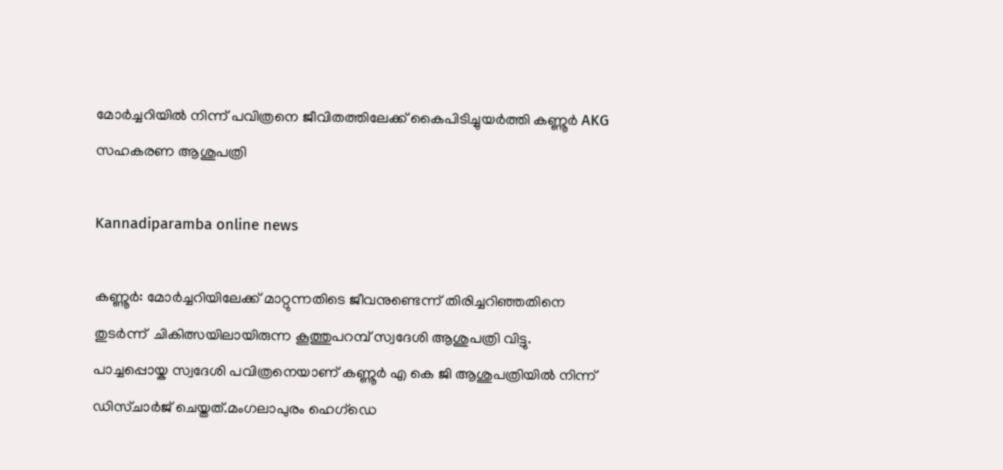മോർച്ചറിയിൽ നിന്ന് പവിത്രനെ ജീവിതത്തിലേക്ക് കൈപിടിച്ചുയർത്തി കണ്ണൂർ AKG സഹകരണ ആശുപത്രി

Kannadiparamba online news

കണ്ണൂർ: മോർച്ചറിയിലേക്ക് മാറ്റുന്നതിടെ ജീവനുണ്ടെന്ന് തിരിച്ചറിഞ്ഞതിനെ തുടർന്ന്  ചികിത്സയിലായിരുന്ന കൂത്തുപറമ്പ് സ്വദേശി ആശുപത്രി വിട്ടു.
പാച്ചപ്പൊയ്ക സ്വദേശി പവിത്രനെയാണ് കണ്ണൂർ എ കെ ജി ആശുപത്രിയിൽ നിന്ന് ഡിസ്ചാർജ് ചെയ്തത്.മംഗലാപുരം ഹെഗ്‌ഡെ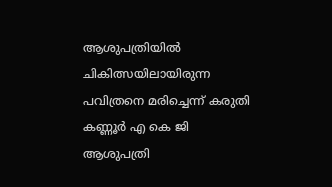ആശുപത്രിയിൽ ചികിത്സയിലായിരുന്ന പവിത്രനെ മരിച്ചെന്ന് കരുതി കണ്ണൂർ എ കെ ജി ആശുപത്രി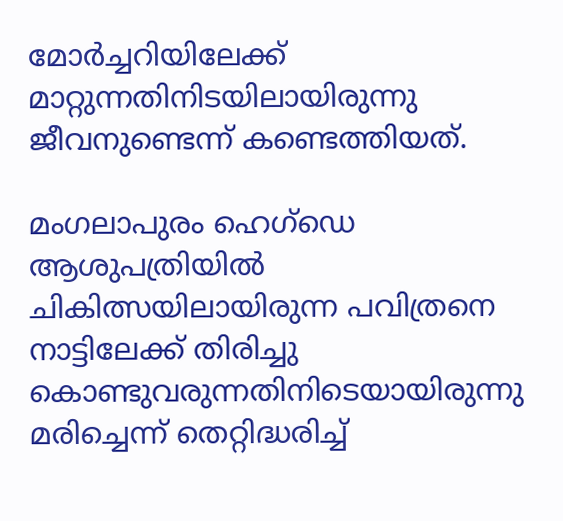മോർച്ചറിയിലേക്ക് മാറ്റുന്നതിനിടയിലായിരുന്നു ജീവനുണ്ടെന്ന് കണ്ടെത്തിയത്.

മംഗലാപുരം ഹെഗ്‌ഡെ ആശുപത്രിയിൽ ചികിത്സയിലായിരുന്ന പവിത്രനെ നാട്ടിലേക്ക് തിരിച്ചു കൊണ്ടുവരുന്നതിനിടെയായിരുന്നു മരിച്ചെന്ന് തെറ്റിദ്ധരിച്ച്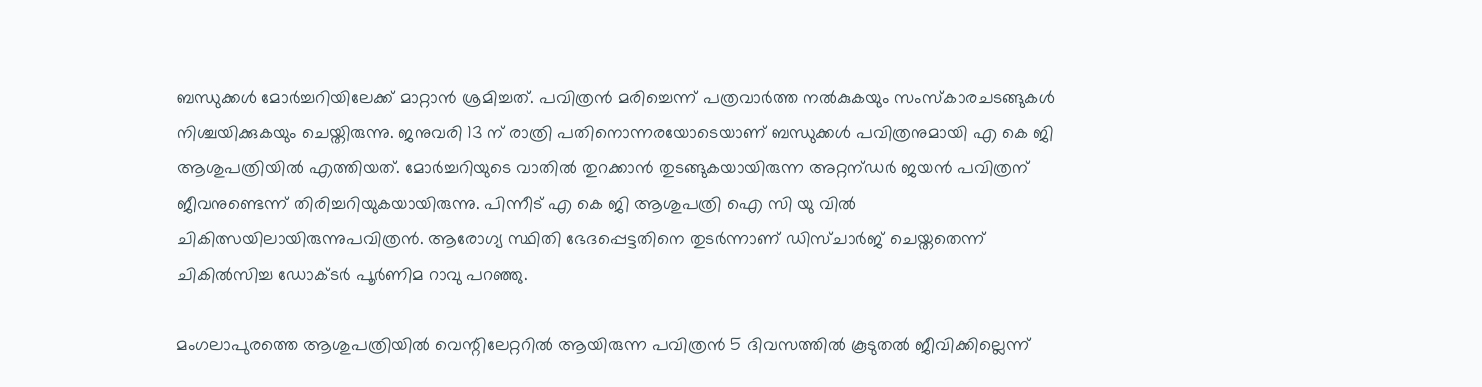ബന്ധുക്കൾ മോർച്ചറിയിലേക്ക് മാറ്റാൻ ശ്രമിച്ചത്. പവിത്രൻ മരിച്ചെന്ന് പത്രവാർത്ത നൽകുകയും സംസ്കാരചടങ്ങുകൾ നിശ്ചയിക്കുകയും ചെയ്തിരുന്നു. ജനുവരി 13 ന് രാത്രി പതിനൊന്നരയോടെയാണ് ബന്ധുക്കൾ പവിത്രനുമായി എ കെ ജി ആശുപത്രിയിൽ എത്തിയത്. മോർച്ചറിയുടെ വാതിൽ തുറക്കാൻ തുടങ്ങുകയായിരുന്ന അറ്റന്ഡർ ജയൻ പവിത്രന് ജീവനുണ്ടെന്ന് തിരിച്ചറിയുകയായിരുന്നു. പിന്നീട് എ കെ ജി ആശുപത്രി ഐ സി യു വിൽ ചികിത്സയിലായിരുന്നുപവിത്രൻ. ആരോഗ്യ സ്ഥിതി ഭേദപ്പെട്ടതിനെ തുടർന്നാണ് ഡിസ്ചാർജ് ചെയ്തതെന്ന് ചികിൽസിച്ച ഡോക്ടർ പൂർണിമ റാവു പറഞ്ഞു.

മംഗലാപുരത്തെ ആശുപത്രിയിൽ വെന്റിലേറ്ററിൽ ആയിരുന്ന പവിത്രൻ 5 ദിവസത്തിൽ കൂടുതൽ ജീവിക്കില്ലെന്ന്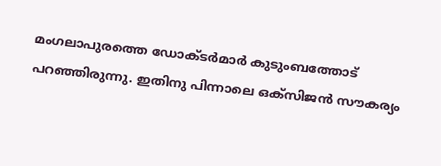മംഗലാപുരത്തെ ഡോക്ടർമാർ കുടുംബത്തോട് പറഞ്ഞിരുന്നു. ഇതിനു പിന്നാലെ ഒക്സിജൻ സൗകര്യം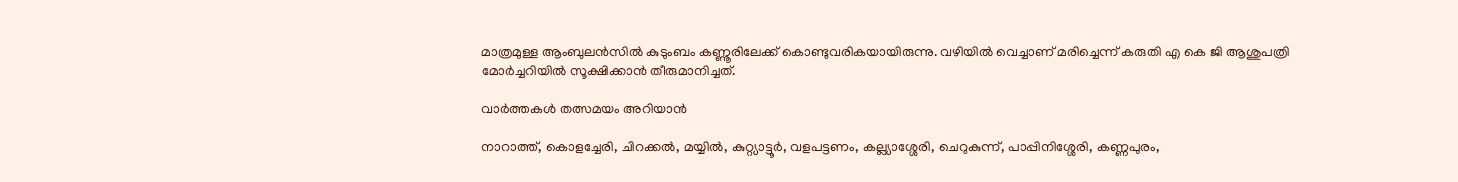മാത്രമുള്ള ആംബുലൻസിൽ കുടുംബം കണ്ണൂരിലേക്ക് കൊണ്ടുവരികയായിരുന്നു. വഴിയിൽ വെച്ചാണ് മരിച്ചെന്ന് കരുതി എ കെ ജി ആശുപത്രി മോർച്ചറിയിൽ സൂക്ഷിക്കാൻ തീരുമാനിച്ചത്.

വാർത്തകൾ തത്സമയം അറിയാൻ

നാറാത്ത്, കൊളച്ചേരി, ചിറക്കൽ, മയ്യിൽ, കുറ്റ്യാട്ടൂർ, വളപട്ടണം, കല്ല്യാശ്ശേരി, ചെറുകുന്ന്, പാപ്പിനിശ്ശേരി, കണ്ണപുരം,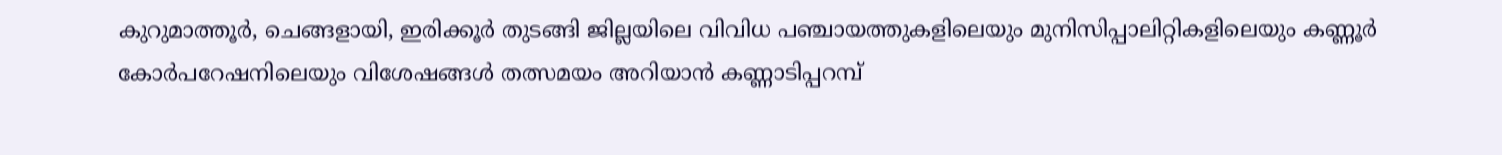കുറുമാത്തൂർ, ചെങ്ങളായി, ഇരിക്കൂർ തുടങ്ങി ജില്ലയിലെ വിവിധ പഞ്ചായത്തുകളിലെയും മുനിസിപ്പാലിറ്റികളിലെയും കണ്ണൂർ കോർപറേഷനിലെയും വിശേഷങ്ങൾ തത്സമയം അറിയാൻ കണ്ണാടിപ്പറമ്പ്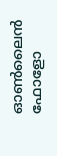ഓൺലൈൻ ഫോളോ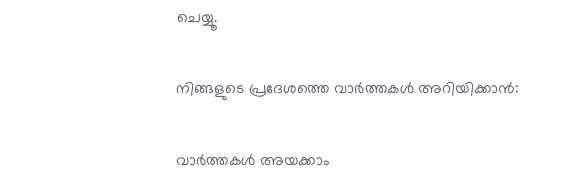ചെയ്യൂ.

നിങ്ങളുടെ പ്രദേശത്തെ വാർത്തകൾ അറിയിക്കാൻ:

വാർത്തകൾ അയക്കാം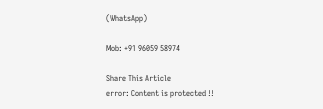(WhatsApp)

Mob: +91 96059 58974

Share This Article
error: Content is protected !!